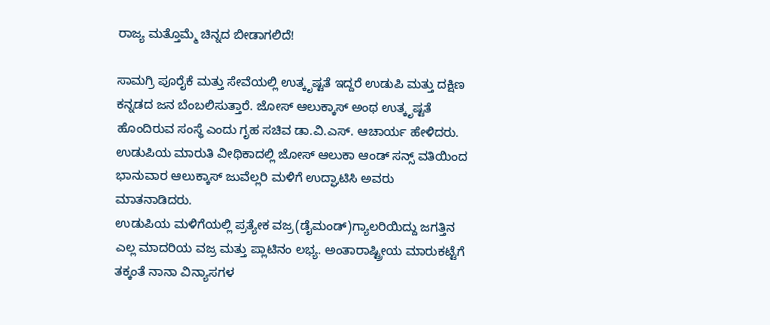ರಾಜ್ಯ ಮತ್ತೊಮ್ಮೆ ಚಿನ್ನದ ಬೀಡಾಗಲಿದೆ!

ಸಾಮಗ್ರಿ ಪೂರೈಕೆ ಮತ್ತು ಸೇವೆಯಲ್ಲಿ ಉತ್ಕೃಷ್ಟತೆ ಇದ್ದರೆ ಉಡುಪಿ ಮತ್ತು ದಕ್ಷಿಣ ಕನ್ನಡದ ಜನ ಬೆಂಬಲಿಸುತ್ತಾರೆ. ಜೋಸ್ ಆಲುಕ್ಕಾಸ್ ಅಂಥ ಉತ್ಕೃಷ್ಟತೆ ಹೊಂದಿರುವ ಸಂಸ್ಥೆ ಎಂದು ಗೃಹ ಸಚಿವ ಡಾ.ವಿ.ಎಸ್. ಆಚಾರ್ಯ ಹೇಳಿದರು. ಉಡುಪಿಯ ಮಾರುತಿ ವೀಥಿಕಾದಲ್ಲಿ ಜೋಸ್ ಆಲುಕಾ ಆಂಡ್ ಸನ್ಸ್ ವತಿಯಿಂದ ಭಾನುವಾರ ಆಲುಕ್ಕಾಸ್ ಜುವೆಲ್ಲರಿ ಮಳಿಗೆ ಉದ್ಘಾಟಿಸಿ ಅವರು ಮಾತನಾಡಿದರು.
ಉಡುಪಿಯ ಮಳಿಗೆಯಲ್ಲಿ ಪ್ರತ್ಯೇಕ ವಜ್ರ(ಡೈಮಂಡ್)ಗ್ಯಾಲರಿಯಿದ್ದು ಜಗತ್ತಿನ ಎಲ್ಲ ಮಾದರಿಯ ವಜ್ರ ಮತ್ತು ಪ್ಲಾಟಿನಂ ಲಭ್ಯ. ಅಂತಾರಾಷ್ಟ್ರೀಯ ಮಾರುಕಟ್ಟೆಗೆ ತಕ್ಕಂತೆ ನಾನಾ ವಿನ್ಯಾಸಗಳ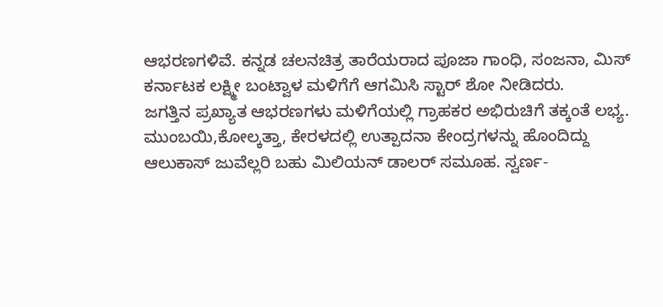ಆಭರಣಗಳಿವೆ. ಕನ್ನಡ ಚಲನಚಿತ್ರ ತಾರೆಯರಾದ ಪೂಜಾ ಗಾಂಧಿ, ಸಂಜನಾ, ಮಿಸ್ ಕರ್ನಾಟಕ ಲಕ್ಷ್ಮೀ ಬಂಟ್ವಾಳ ಮಳಿಗೆಗೆ ಆಗಮಿಸಿ ಸ್ಟಾರ್ ಶೋ ನೀಡಿದರು.
ಜಗತ್ತಿನ ಪ್ರಖ್ಯಾತ ಆಭರಣಗಳು ಮಳಿಗೆಯಲ್ಲಿ ಗ್ರಾಹಕರ ಅಭಿರುಚಿಗೆ ತಕ್ಕಂತೆ ಲಭ್ಯ. ಮುಂಬಯಿ,ಕೋಲ್ಕತ್ತಾ, ಕೇರಳದಲ್ಲಿ ಉತ್ಪಾದನಾ ಕೇಂದ್ರಗಳನ್ನು ಹೊಂದಿದ್ದು ಆಲುಕಾಸ್ ಜುವೆಲ್ಲರಿ ಬಹು ಮಿಲಿಯನ್ ಡಾಲರ್ ಸಮೂಹ. ಸ್ವರ್ಣ-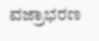ವಜ್ರಾಭರಣ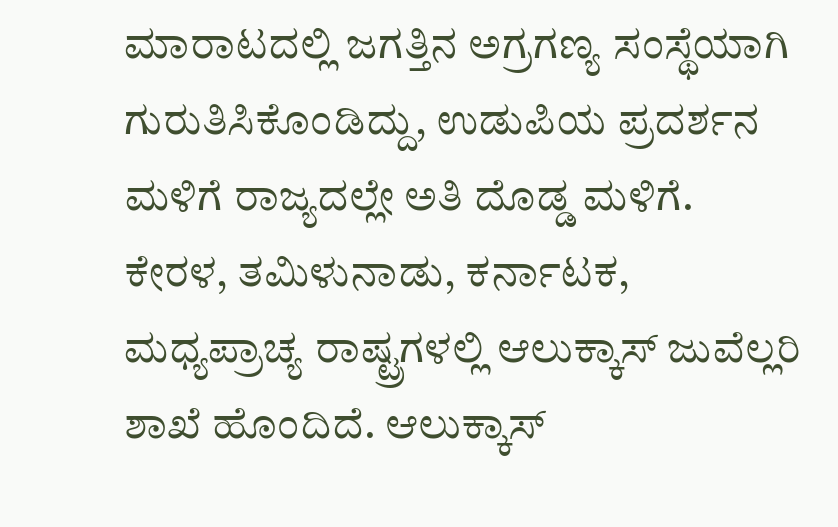ಮಾರಾಟದಲ್ಲಿ ಜಗತ್ತಿನ ಅಗ್ರಗಣ್ಯ ಸಂಸ್ಥೆಯಾಗಿ ಗುರುತಿಸಿಕೊಂಡಿದ್ದು, ಉಡುಪಿಯ ಪ್ರದರ್ಶನ ಮಳಿಗೆ ರಾಜ್ಯದಲ್ಲೇ ಅತಿ ದೊಡ್ಡ ಮಳಿಗೆ.
ಕೇರಳ, ತಮಿಳುನಾಡು, ಕರ್ನಾಟಕ, ಮಧ್ಯಪ್ರಾಚ್ಯ ರಾಷ್ಟ್ರಗಳಲ್ಲಿ ಆಲುಕ್ಕಾಸ್ ಜುವೆಲ್ಲರಿ ಶಾಖೆ ಹೊಂದಿದೆ. ಆಲುಕ್ಕಾಸ್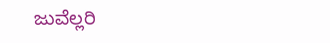ಜುವೆಲ್ಲರಿ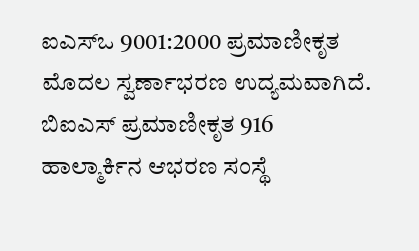ಐಎಸ್ಒ 9001:2000 ಪ್ರಮಾಣೀಕೃತ ಮೊದಲ ಸ್ವರ್ಣಾಭರಣ ಉದ್ಯಮವಾಗಿದೆ. ಬಿಐಎಸ್ ಪ್ರಮಾಣೀಕೃತ 916 ಹಾಲ್ಮಾರ್ಕಿನ ಆಭರಣ ಸಂಸ್ಥೆ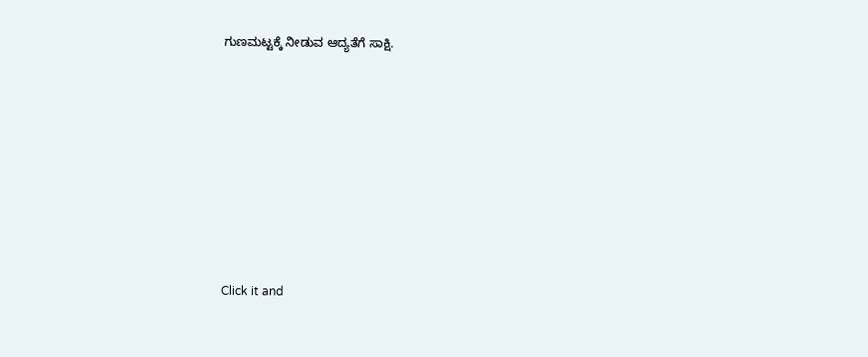ಗುಣಮಟ್ಟಕ್ಕೆ ನೀಡುವ ಆದ್ಯತೆಗೆ ಸಾಕ್ಷಿ.












Click it and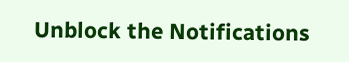Unblock the Notifications